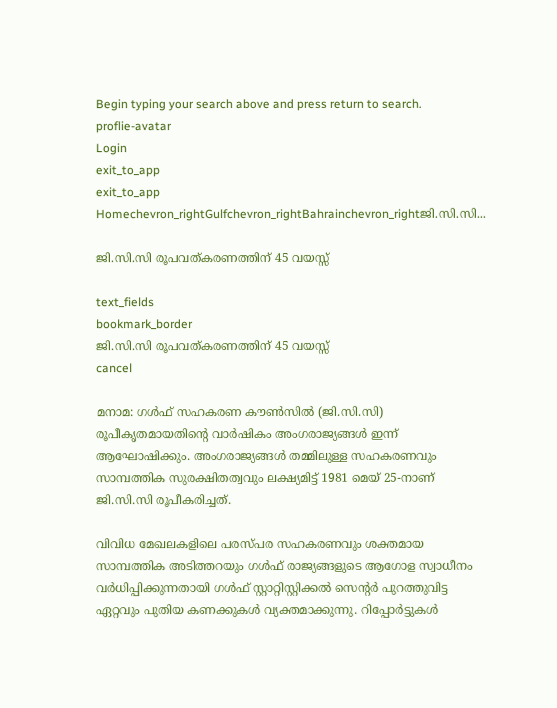Begin typing your search above and press return to search.
proflie-avatar
Login
exit_to_app
exit_to_app
Homechevron_rightGulfchevron_rightBahrainchevron_rightജി.സി.സി...

ജി.സി.സി രൂപവത്കരണത്തിന് 45 വയസ്സ്

text_fields
bookmark_border
ജി.സി.സി രൂപവത്കരണത്തിന് 45 വയസ്സ്
cancel

മനാമ: ഗൾഫ് സഹകരണ കൗൺസിൽ (ജി.സി.സി) രൂപീകൃതമായതിന്റെ വാർഷികം അംഗരാജ്യങ്ങൾ ഇന്ന് ആഘോഷിക്കും. അംഗരാജ്യങ്ങൾ തമ്മിലുള്ള സഹകരണവും സാമ്പത്തിക സുരക്ഷിതത്വവും ലക്ഷ്യമിട്ട് 1981 മെയ് 25-നാണ് ജി.സി.സി രൂപീകരിച്ചത്.

വിവിധ മേഖലകളിലെ പരസ്പര സഹകരണവും ശക്തമായ സാമ്പത്തിക അടിത്തറയും ഗൾഫ് രാജ്യങ്ങളുടെ ആഗോള സ്വാധീനം വർധിപ്പിക്കുന്നതായി ഗൾഫ് സ്റ്റാറ്റിസ്റ്റിക്കൽ സെന്റർ പുറത്തുവിട്ട ഏറ്റവും പുതിയ കണക്കുകൾ വ്യക്തമാക്കുന്നു. റിപ്പോർട്ടുകൾ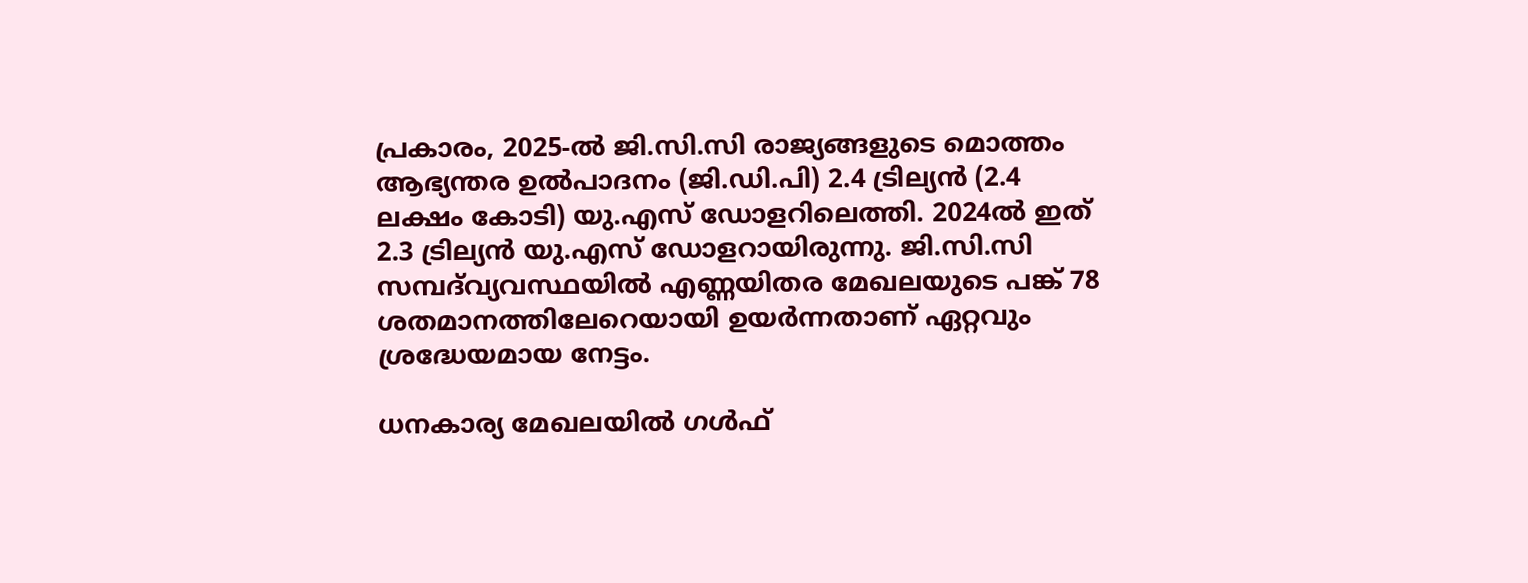പ്രകാരം, 2025-ൽ ജി.സി.സി രാജ്യങ്ങളുടെ മൊത്തം ആഭ്യന്തര ഉൽപാദനം (ജി.ഡി.പി) 2.4 ട്രില്യൻ (2.4 ലക്ഷം കോടി) യു.എസ് ഡോളറിലെത്തി. 2024ൽ ഇത് 2.3 ട്രില്യൻ യു.എസ് ഡോളറായിരുന്നു. ജി.സി.സി സമ്പദ്‌വ്യവസ്ഥയിൽ എണ്ണയിതര മേഖലയുടെ പങ്ക് 78 ശതമാനത്തിലേറെയായി ഉയർന്നതാണ് ഏറ്റവും ശ്രദ്ധേയമായ നേട്ടം.

ധനകാര്യ മേഖലയിൽ ഗൾഫ്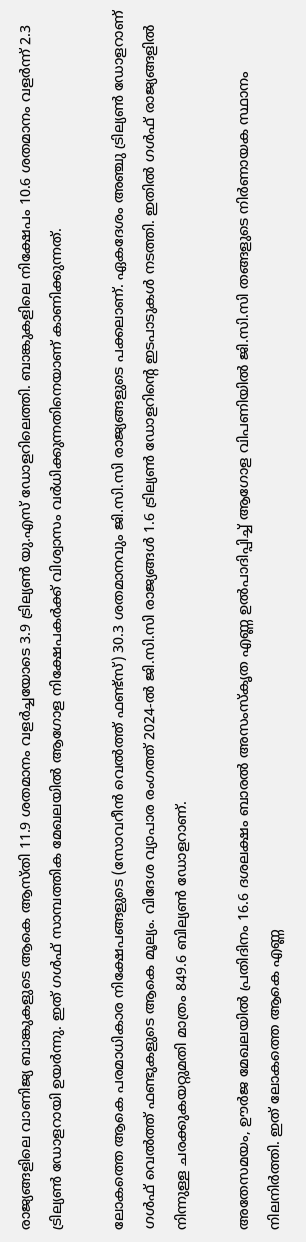രാജ്യങ്ങളിലെ വാണിജ്യ ബാങ്കുകളുടെ ആകെ ആസ്തി 11.9 ശതമാനം വളർച്ചയോടെ 3.9 ട്രില്യൺ യു.എസ് ഡോളറിലെത്തി. ബാങ്കുകളിലെ നിക്ഷേപം 10.6 ശതമാനം വളർന്ന് 2.3 ട്രില്യൺ ഡോളറായി ഉയർന്നു. ഇത് ഗൾഫ് സാമ്പത്തിക മേഖലയിൽ ആഗോള നിക്ഷേപകർക്ക് വിശ്വാസം വർധിക്കുന്നതിനെയാണ് കാണിക്കുന്നത്.

ലോകത്തെ ആകെ പരമാധികാര നിക്ഷേപങ്ങളുടെ (സോവറീൻ വെൽത്ത് ഫണ്ട്സ്) 30.3 ശതമാനവും ജി.സി.സി രാജ്യങ്ങളുടെ പക്കലാണ്. ഏകദേശം അഞ്ചു ട്രില്യൺ ഡോളറാണ് ഗൾഫ് വെൽത്ത് ഫണ്ടുകളുടെ ആകെ മൂല്യം. വിദേശ വ്യാപാര രംഗത്ത് 2024-ൽ ജി.സി.സി രാജ്യങ്ങൾ 1.6 ട്രില്യൺ ഡോളറിന്റെ ഇടപാടുകൾ നടത്തി. ഇതിൽ ഗൾഫ് രാജ്യങ്ങളിൽ നിന്നുള്ള ചരക്കുകയറ്റുമതി മാത്രം 849.6 ബില്യൺ ഡോളറാണ്.

അതേസമയം, ഊർജ മേഖലയിൽ പ്രതിദിനം 16.6 ദശലക്ഷം ബാരൽ അസംസ്‌കൃത എണ്ണ ഉൽപാദിപ്പിച്ച് ആഗോള വിപണിയിൽ ജി.സി.സി തങ്ങളുടെ നിർണായക സ്ഥാനം നിലനിർത്തി. ഇത് ലോകത്തെ ആകെ എണ്ണ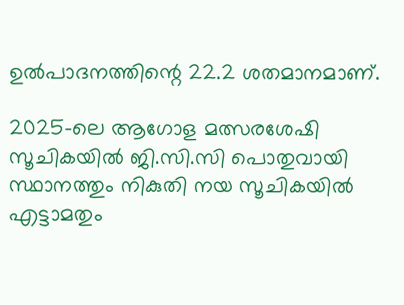ഉൽപാദനത്തിന്റെ 22.2 ശതമാനമാണ്.

2025-ലെ ആഗോള മത്സരശേഷി സൂചികയിൽ ജി.സി.സി പൊതുവായി സ്ഥാനത്തും നികുതി നയ സൂചികയിൽ എട്ടാമതും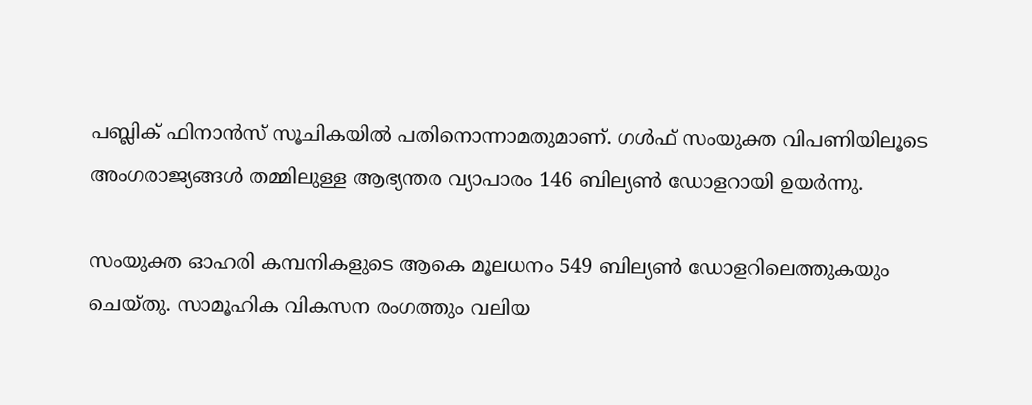പബ്ലിക് ഫിനാൻസ് സൂചികയിൽ പതിനൊന്നാമതുമാണ്. ഗൾഫ് സംയുക്ത വിപണിയിലൂടെ അംഗരാജ്യങ്ങൾ തമ്മിലുള്ള ആഭ്യന്തര വ്യാപാരം 146 ബില്യൺ ഡോളറായി ഉയർന്നു.

സംയുക്ത ഓഹരി കമ്പനികളുടെ ആകെ മൂലധനം 549 ബില്യൺ ഡോളറിലെത്തുകയും ചെയ്തു. സാമൂഹിക വികസന രംഗത്തും വലിയ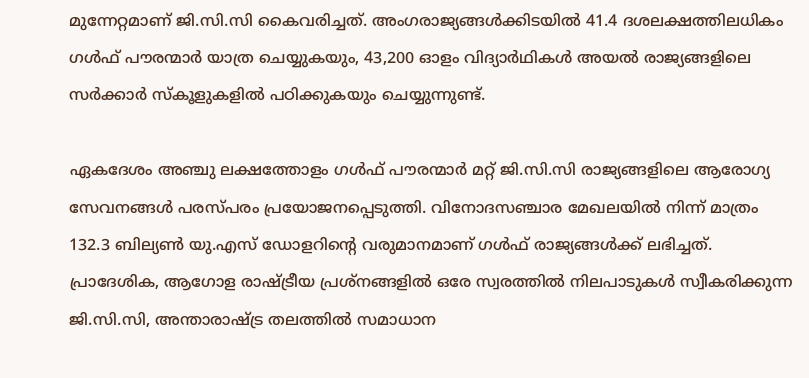മുന്നേറ്റമാണ് ജി.സി.സി കൈവരിച്ചത്. അംഗരാജ്യങ്ങൾക്കിടയിൽ 41.4 ദശലക്ഷത്തിലധികം ഗൾഫ് പൗരന്മാർ യാത്ര ചെയ്യുകയും, 43,200 ഓളം വിദ്യാർഥികൾ അയൽ രാജ്യങ്ങളിലെ സർക്കാർ സ്കൂളുകളിൽ പഠിക്കുകയും ചെയ്യുന്നുണ്ട്.

ഏകദേശം അഞ്ചു ലക്ഷത്തോളം ഗൾഫ് പൗരന്മാർ മറ്റ് ജി.സി.സി രാജ്യങ്ങളിലെ ആരോഗ്യ സേവനങ്ങൾ പരസ്പരം പ്രയോജനപ്പെടുത്തി. വിനോദസഞ്ചാര മേഖലയിൽ നിന്ന് മാത്രം 132.3 ബില്യൺ യു.എസ് ഡോളറിന്റെ വരുമാനമാണ് ഗൾഫ് രാജ്യങ്ങൾക്ക് ലഭിച്ചത്. പ്രാദേശിക, ആഗോള രാഷ്ട്രീയ പ്രശ്നങ്ങളിൽ ഒരേ സ്വരത്തിൽ നിലപാടുകൾ സ്വീകരിക്കുന്ന ജി.സി.സി, അന്താരാഷ്ട്ര തലത്തിൽ സമാധാന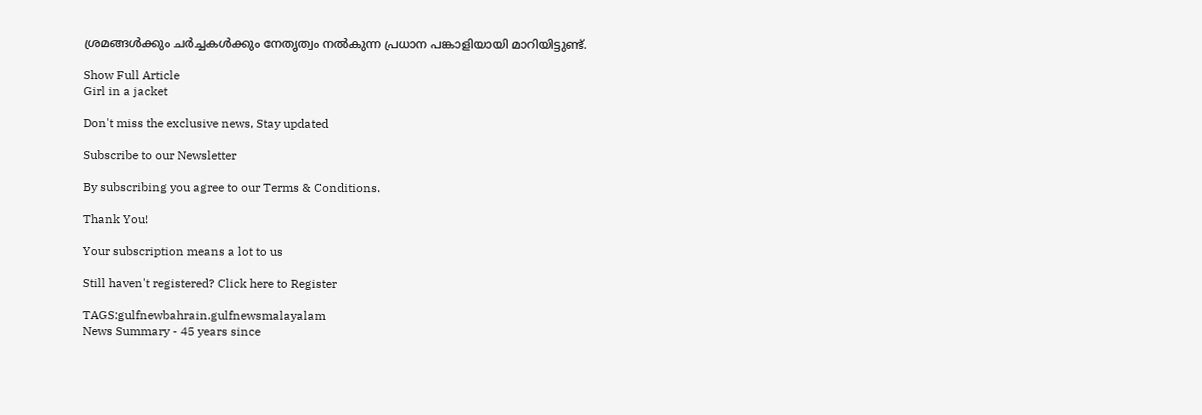ശ്രമങ്ങൾക്കും ചർച്ചകൾക്കും നേതൃത്വം നൽകുന്ന പ്രധാന പങ്കാളിയായി മാറിയിട്ടുണ്ട്.

Show Full Article
Girl in a jacket

Don't miss the exclusive news, Stay updated

Subscribe to our Newsletter

By subscribing you agree to our Terms & Conditions.

Thank You!

Your subscription means a lot to us

Still haven't registered? Click here to Register

TAGS:gulfnewbahrain.gulfnewsmalayalam
News Summary - 45 years since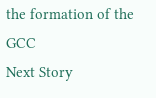the formation of the GCC
Next Story